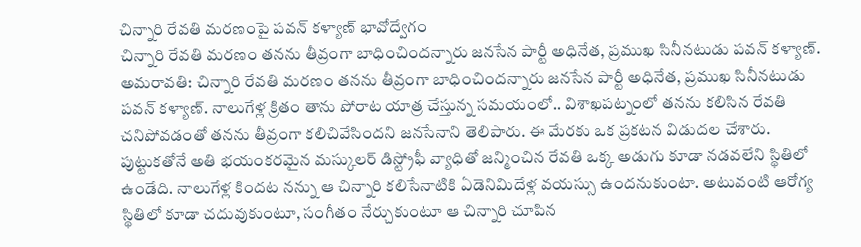చిన్నారి రేవతి మరణంపై పవన్ కళ్యాణ్ భావోద్వేగం
చిన్నారి రేవతి మరణం తనను తీవ్రంగా బాధించిందన్నారు జనసేన పార్టీ అధినేత, ప్రముఖ సినీనటుడు పవన్ కళ్యాణ్.
అమరావతి: చిన్నారి రేవతి మరణం తనను తీవ్రంగా బాధించిందన్నారు జనసేన పార్టీ అధినేత, ప్రముఖ సినీనటుడు పవన్ కళ్యాణ్. నాలుగేళ్ల క్రితం తాను పోరాట యాత్ర చేస్తున్న సమయంలో.. విశాఖపట్నంలో తనను కలిసిన రేవతి చనిపోవడంతో తనను తీవ్రంగా కలిచివేసిందని జనసేనాని తెలిపారు. ఈ మేరకు ఒక ప్రకటన విడుదల చేశారు.
పుట్టుకతోనే అతి భయంకరమైన మస్కులర్ డిస్ట్రోఫీ వ్యాధితో జన్మించిన రేవతి ఒక్క అడుగు కూడా నడవలేని స్థితిలో ఉండేది. నాలుగేళ్ల కిందట నన్ను ఆ చిన్నారి కలిసేనాటికి ఏడెనిమిదేళ్ల వయస్సు ఉందనుకుంటా. అటువంటి ఆరోగ్య స్థితిలో కూడా చదువుకుంటూ, సంగీతం నేర్చుకుంటూ ఆ చిన్నారి చూపిన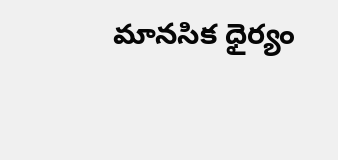మానసిక ధైర్యం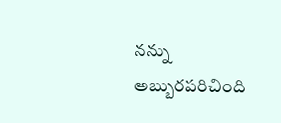నన్ను అబ్బురపరిచింది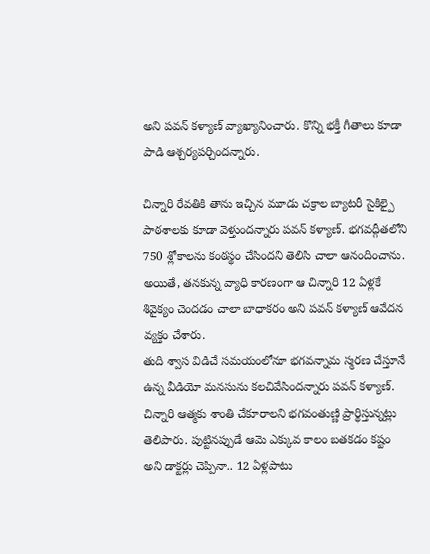అని పవన్ కళ్యాణ్ వ్యాఖ్యానించారు. కొన్ని భక్తీ గీతాలు కూడా పాడి ఆశ్చర్యపర్చిందన్నారు.

చిన్నారి రేవతికి తాను ఇచ్చిన మూడు చక్రాల బ్యాటరీ సైకిల్పై పాఠశాలకు కూడా వెళ్తుందన్నారు పవన్ కళ్యాణ్. భగవద్గీతలోని 750 శ్లోకాలను కంఠస్థం చేసిందని తెలిసి చాలా ఆనందించాను. అయితే, తనకున్న వ్యాధి కారణంగా ఆ చిన్నారి 12 ఏళ్లకే శివైక్యం చెందడం చాలా బాధాకరం అని పవన్ కళ్యాణ్ ఆవేదన వ్యక్తం చేశారు.
తుది శ్వాస విడిచే సమయంలోనూ భగవన్నామ స్మరణ చేస్తూనే ఉన్న వీడియో మనసును కలచివేసిందన్నారు పవన్ కళ్యాణ్. చిన్నారి ఆత్మకు శాంతి చేకూరాలని భగవంతుణ్ణి ప్రార్థిస్తున్నట్లు తెలిపారు. పుట్టినప్పుడే ఆమె ఎక్కువ కాలం బతకడం కష్టం అని డాక్టర్లు చెప్పినా.. 12 ఏళ్లపాటు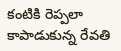కంటికి రెప్పలా కాపాడుకున్న రేవతి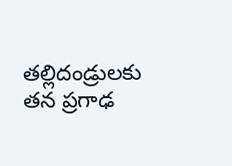తల్లిదండ్రులకు తన ప్రగాఢ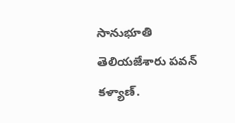సానుభూతి తెలియజేశారు పవన్ కళ్యాణ్.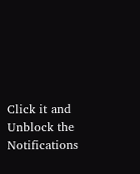Click it and Unblock the Notifications